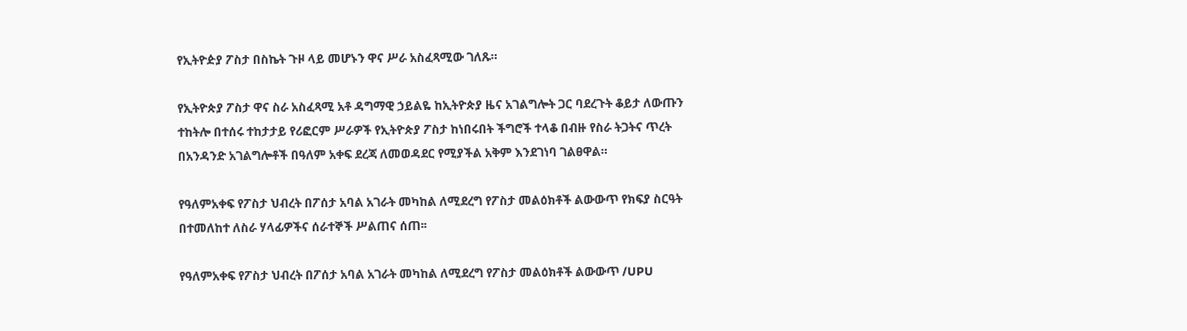የኢትዮዽያ ፖስታ በስኬት ጉዞ ላይ መሆኑን ዋና ሥራ አስፈጻሚው ገለጹ።

የኢትዮጵያ ፖስታ ዋና ስራ አስፈጻሚ አቶ ዳግማዊ ኃይልዬ ከኢትዮጵያ ዜና አገልግሎት ጋር ባደረጉት ቆይታ ለውጡን ተከትሎ በተሰሩ ተከታታይ የሪፎርም ሥራዎች የኢትዮጵያ ፖስታ ከነበሩበት ችግሮች ተላቆ በብዙ የስራ ትጋትና ጥረት በአንዳንድ አገልግሎቶች በዓለም አቀፍ ደረጃ ለመወዳደር የሚያችል አቅም እንደገነባ ገልፀዋል።

የዓለምአቀፍ የፖስታ ህብረት በፖሰታ አባል አገራት መካከል ለሚደረግ የፖስታ መልዕክቶች ልውውጥ የክፍያ ስርዓት በተመለከተ ለስራ ሃላፊዎችና ሰራተኞች ሥልጠና ሰጠ፡፡

የዓለምአቀፍ የፖስታ ህብረት በፖሰታ አባል አገራት መካከል ለሚደረግ የፖስታ መልዕክቶች ልውውጥ /UPU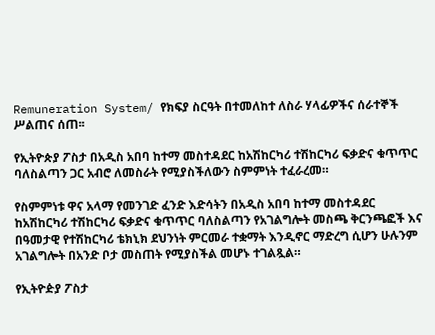Remuneration System/ የክፍያ ስርዓት በተመለከተ ለስራ ሃላፊዎችና ሰራተኞች ሥልጠና ሰጠ፡፡

የኢትዮጵያ ፖስታ በአዲስ አበባ ከተማ መስተዳደር ከአሽከርካሪ ተሽከርካሪ ፍቃድና ቁጥጥር ባለስልጣን ጋር አብሮ ለመስራት የሚያስችለውን ስምምነት ተፈራረመ።

የስምምነቱ ዋና አላማ የመንገድ ፈንድ እድሳትን በአዲስ አበባ ከተማ መስተዳደር ከአሽከርካሪ ተሽከርካሪ ፍቃድና ቁጥጥር ባለስልጣን የአገልግሎት መስጫ ቅርንጫፎች እና በዓመታዊ የተሽከርካሪ ቴክኒክ ደህንነት ምርመራ ተቋማት እንዲኖር ማድረግ ሲሆን ሁሉንም አገልግሎት በአንድ ቦታ መስጠት የሚያስችል መሆኑ ተገልጿል።

የኢትዮዽያ ፖስታ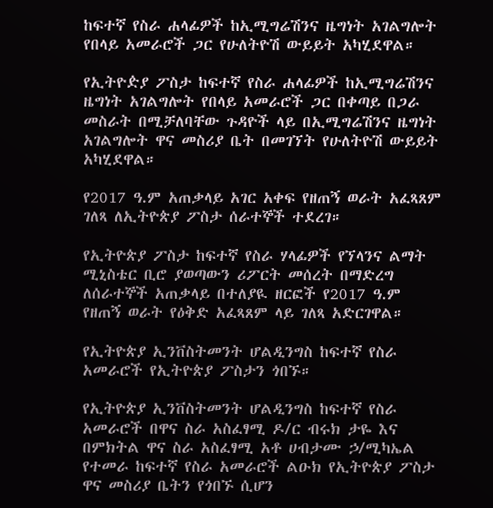ከፍተኛ የስራ ሐላፊዎች ከኢሚግሬሽንና ዜግነት አገልግሎት የበላይ አመራሮች ጋር የሁለትዮሽ ውይይት አካሂደዋል።

የኢትዮዽያ ፖስታ ከፍተኛ የስራ ሐላፊዎች ከኢሚግሬሽንና ዜግነት አገልግሎት የበላይ አመራሮች ጋር በቀጣይ በጋራ መስራት በሚቻለባቸው ጉዳዮች ላይ በኢሚግሬሽንና ዜግነት አገልግሎት ዋና መስሪያ ቤት በመገኘት የሁለትዮሽ ውይይት አካሂደዋል።

የ2017 ዓ.ም አጠቃላይ አገር አቀፍ የዘጠኝ ወራት አፈጻጸም ገለጻ ለኢትዮጵያ ፖስታ ሰራተኞች ተደረገ።

የኢትዮጵያ ፖስታ ከፍተኛ የስራ ሃላፊዎች የኘላንና ልማት ሚኒስቴር ቢሮ ያወጣውን ሪፖርት መሰረት በማድረግ ለሰራተኞች አጠቃላይ በተለያዪ ዘርፎች የ2017 ዓ.ም የዘጠኝ ወራት የዕቅድ አፈጻጸም ላይ ገለጻ አድርገዋል።

የኢትዮጵያ ኢንቨስትመንት ሆልዲንግስ ከፍተኛ የስራ አመራሮች የኢትዮጵያ ፖስታን ጎበኙ።

የኢትዮጵያ ኢንቨስትመንት ሆልዲንግስ ከፍተኛ የስራ አመራሮች በዋና ስራ አስፈፃሚ ዶ/ር ብሩክ ታዬ እና በምክትል ዋና ስራ አስፈፃሚ አቶ ሀብታሙ ኃ/ሚካኤል የተመራ ከፍተኛ የስራ አመራሮች ልዑክ የኢትዮጵያ ፖስታ ዋና መስሪያ ቤትን የጎበኙ ሲሆን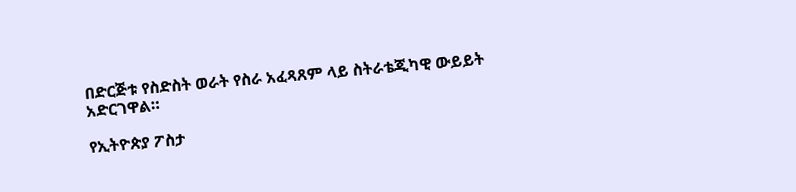በድርጅቱ የስድስት ወራት የስራ አፈጻጸም ላይ ስትራቴጂካዊ ውይይት አድርገዋል።

የኢትዮጵያ ፖስታ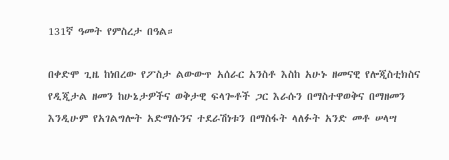131ኛ ዓመት የምስረታ በዓል።

በቀድሞ ጊዜ ከነበረው የፖስታ ልውውጥ አሰራር አንስቶ እስከ አሁኑ ዘመናዊ የሎጂስቲክስና የዲጂታል ዘመን ከሁኔታዎችና ወቅታዊ ፍላጐቶች ጋር እራሱን በማስተዋወቅና በማዘመን እንዲሁም የአገልግሎት አድማሱንና ተደራሽነቱን በማስፋት ላለፉት አንድ መቶ ሠላሣ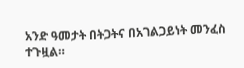አንድ ዓመታት በትጋትና በአገልጋይነት መንፈስ ተጉዟል።